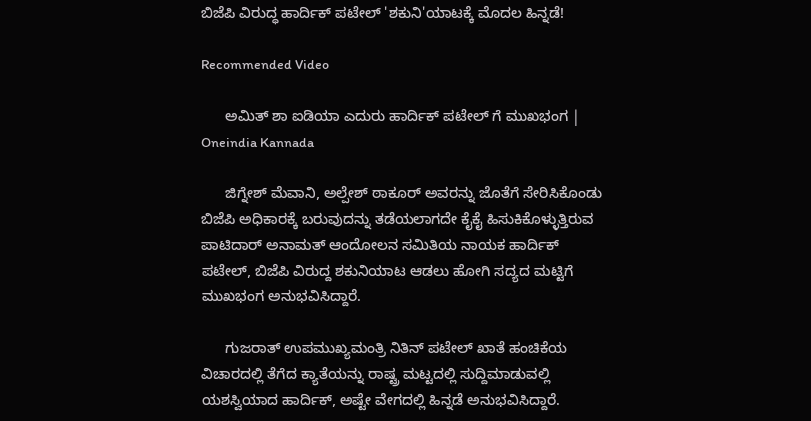ಬಿಜೆಪಿ ವಿರುದ್ಧ ಹಾರ್ದಿಕ್ ಪಟೇಲ್ 'ಶಕುನಿ'ಯಾಟಕ್ಕೆ ಮೊದಲ ಹಿನ್ನಡೆ!

Recommended Video

      ಅಮಿತ್ ಶಾ ಐಡಿಯಾ ಎದುರು ಹಾರ್ದಿಕ್ ಪಟೇಲ್ ಗೆ ಮುಖಭಂಗ | Oneindia Kannada

      ಜಿಗ್ನೇಶ್ ಮೆವಾನಿ, ಅಲ್ಪೇಶ್ ಠಾಕೂರ್ ಅವರನ್ನು ಜೊತೆಗೆ ಸೇರಿಸಿಕೊಂಡು ಬಿಜೆಪಿ ಅಧಿಕಾರಕ್ಕೆ ಬರುವುದನ್ನು ತಡೆಯಲಾಗದೇ ಕೈಕೈ ಹಿಸುಕಿಕೊಳ್ಳುತ್ತಿರುವ ಪಾಟಿದಾರ್ ಅನಾಮತ್ ಆಂದೋಲನ ಸಮಿತಿಯ ನಾಯಕ ಹಾರ್ದಿಕ್ ಪಟೇಲ್, ಬಿಜೆಪಿ ವಿರುದ್ದ ಶಕುನಿಯಾಟ ಆಡಲು ಹೋಗಿ ಸದ್ಯದ ಮಟ್ಟಿಗೆ ಮುಖಭಂಗ ಅನುಭವಿಸಿದ್ದಾರೆ.

      ಗುಜರಾತ್ ಉಪಮುಖ್ಯಮಂತ್ರಿ ನಿತಿನ್ ಪಟೇಲ್ ಖಾತೆ ಹಂಚಿಕೆಯ ವಿಚಾರದಲ್ಲಿ ತೆಗೆದ ಕ್ಯಾತೆಯನ್ನು ರಾಷ್ಟ್ರ ಮಟ್ಟದಲ್ಲಿ ಸುದ್ದಿಮಾಡುವಲ್ಲಿ ಯಶಸ್ವಿಯಾದ ಹಾರ್ದಿಕ್, ಅಷ್ಟೇ ವೇಗದಲ್ಲಿ ಹಿನ್ನಡೆ ಅನುಭವಿಸಿದ್ದಾರೆ.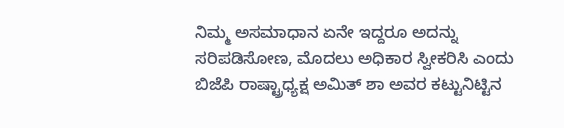ನಿಮ್ಮ ಅಸಮಾಧಾನ ಏನೇ ಇದ್ದರೂ ಅದನ್ನು ಸರಿಪಡಿಸೋಣ, ಮೊದಲು ಅಧಿಕಾರ ಸ್ವೀಕರಿಸಿ ಎಂದು ಬಿಜೆಪಿ ರಾಷ್ಟ್ರಾಧ್ಯಕ್ಷ ಅಮಿತ್ ಶಾ ಅವರ ಕಟ್ಟುನಿಟ್ಟಿನ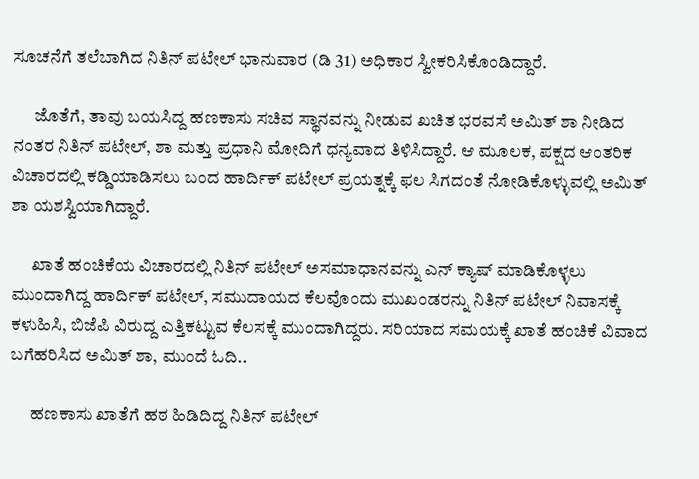ಸೂಚನೆಗೆ ತಲೆಬಾಗಿದ ನಿತಿನ್ ಪಟೇಲ್ ಭಾನುವಾರ (ಡಿ 31) ಅಧಿಕಾರ ಸ್ವೀಕರಿಸಿಕೊಂಡಿದ್ದಾರೆ.

      ಜೊತೆಗೆ, ತಾವು ಬಯಸಿದ್ದ ಹಣಕಾಸು ಸಚಿವ ಸ್ಥಾನವನ್ನು ನೀಡುವ ಖಚಿತ ಭರವಸೆ ಅಮಿತ್ ಶಾ ನೀಡಿದ ನಂತರ ನಿತಿನ್ ಪಟೇಲ್, ಶಾ ಮತ್ತು ಪ್ರಧಾನಿ ಮೋದಿಗೆ ಧನ್ಯವಾದ ತಿಳಿಸಿದ್ದಾರೆ. ಆ ಮೂಲಕ, ಪಕ್ಷದ ಆಂತರಿಕ ವಿಚಾರದಲ್ಲಿ ಕಡ್ಡಿಯಾಡಿಸಲು ಬಂದ ಹಾರ್ದಿಕ್ ಪಟೇಲ್ ಪ್ರಯತ್ನಕ್ಕೆ ಫಲ ಸಿಗದಂತೆ ನೋಡಿಕೊಳ್ಳುವಲ್ಲಿ ಅಮಿತ್ ಶಾ ಯಶಸ್ವಿಯಾಗಿದ್ದಾರೆ.

      ಖಾತೆ ಹಂಚಿಕೆಯ ವಿಚಾರದಲ್ಲಿ ನಿತಿನ್ ಪಟೇಲ್ ಅಸಮಾಧಾನವನ್ನು ಎನ್ ಕ್ಯಾಷ್ ಮಾಡಿಕೊಳ್ಳಲು ಮುಂದಾಗಿದ್ದ ಹಾರ್ದಿಕ್ ಪಟೇಲ್, ಸಮುದಾಯದ ಕೆಲವೊಂದು ಮುಖಂಡರನ್ನು ನಿತಿನ್ ಪಟೇಲ್ ನಿವಾಸಕ್ಕೆ ಕಳುಹಿಸಿ, ಬಿಜೆಪಿ ವಿರುದ್ದ ಎತ್ತಿಕಟ್ಟುವ ಕೆಲಸಕ್ಕೆ ಮುಂದಾಗಿದ್ದರು. ಸರಿಯಾದ ಸಮಯಕ್ಕೆ ಖಾತೆ ಹಂಚಿಕೆ ವಿವಾದ ಬಗೆಹರಿಸಿದ ಅಮಿತ್ ಶಾ, ಮುಂದೆ ಓದಿ..

      ಹಣಕಾಸು ಖಾತೆಗೆ ಹಠ ಹಿಡಿದಿದ್ದ ನಿತಿನ್ ಪಟೇಲ್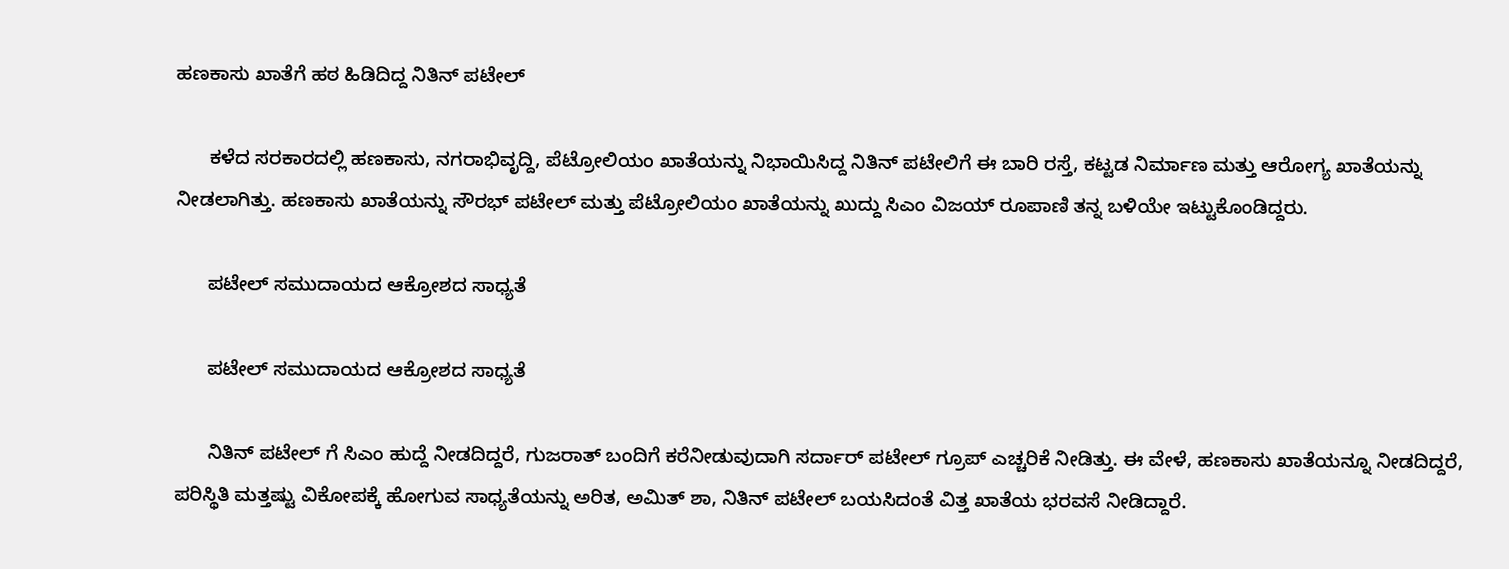ಹಣಕಾಸು ಖಾತೆಗೆ ಹಠ ಹಿಡಿದಿದ್ದ ನಿತಿನ್ ಪಟೇಲ್

      ಕಳೆದ ಸರಕಾರದಲ್ಲಿ ಹಣಕಾಸು, ನಗರಾಭಿವೃದ್ದಿ, ಪೆಟ್ರೋಲಿಯಂ ಖಾತೆಯನ್ನು ನಿಭಾಯಿಸಿದ್ದ ನಿತಿನ್ ಪಟೇಲಿಗೆ ಈ ಬಾರಿ ರಸ್ತೆ, ಕಟ್ಟಡ ನಿರ್ಮಾಣ ಮತ್ತು ಆರೋಗ್ಯ ಖಾತೆಯನ್ನು ನೀಡಲಾಗಿತ್ತು. ಹಣಕಾಸು ಖಾತೆಯನ್ನು ಸೌರಭ್ ಪಟೇಲ್ ಮತ್ತು ಪೆಟ್ರೋಲಿಯಂ ಖಾತೆಯನ್ನು ಖುದ್ದು ಸಿಎಂ ವಿಜಯ್ ರೂಪಾಣಿ ತನ್ನ ಬಳಿಯೇ ಇಟ್ಟುಕೊಂಡಿದ್ದರು.

      ಪಟೇಲ್ ಸಮುದಾಯದ ಆಕ್ರೋಶದ ಸಾಧ್ಯತೆ

      ಪಟೇಲ್ ಸಮುದಾಯದ ಆಕ್ರೋಶದ ಸಾಧ್ಯತೆ

      ನಿತಿನ್ ಪಟೇಲ್ ಗೆ ಸಿಎಂ ಹುದ್ದೆ ನೀಡದಿದ್ದರೆ, ಗುಜರಾತ್ ಬಂದಿಗೆ ಕರೆನೀಡುವುದಾಗಿ ಸರ್ದಾರ್ ಪಟೇಲ್ ಗ್ರೂಪ್ ಎಚ್ಚರಿಕೆ ನೀಡಿತ್ತು. ಈ ವೇಳೆ, ಹಣಕಾಸು ಖಾತೆಯನ್ನೂ ನೀಡದಿದ್ದರೆ, ಪರಿಸ್ಥಿತಿ ಮತ್ತಷ್ಟು ವಿಕೋಪಕ್ಕೆ ಹೋಗುವ ಸಾಧ್ಯತೆಯನ್ನು ಅರಿತ, ಅಮಿತ್ ಶಾ, ನಿತಿನ್ ಪಟೇಲ್ ಬಯಸಿದಂತೆ ವಿತ್ತ ಖಾತೆಯ ಭರವಸೆ ನೀಡಿದ್ದಾರೆ.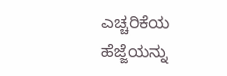ಎಚ್ಚರಿಕೆಯ ಹೆಜ್ಜೆಯನ್ನು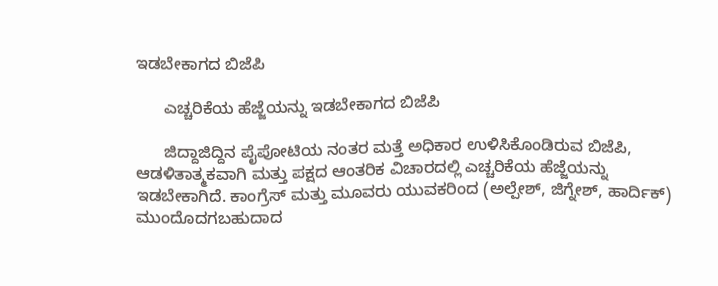ಇಡಬೇಕಾಗದ ಬಿಜೆಪಿ

      ಎಚ್ಚರಿಕೆಯ ಹೆಜ್ಜೆಯನ್ನು ಇಡಬೇಕಾಗದ ಬಿಜೆಪಿ

      ಜಿದ್ದಾಜಿದ್ದಿನ ಪೈಪೋಟಿಯ ನಂತರ ಮತ್ತೆ ಅಧಿಕಾರ ಉಳಿಸಿಕೊಂಡಿರುವ ಬಿಜೆಪಿ, ಆಡಳಿತಾತ್ಮಕವಾಗಿ ಮತ್ತು ಪಕ್ಷದ ಆಂತರಿಕ ವಿಚಾರದಲ್ಲಿ ಎಚ್ಚರಿಕೆಯ ಹೆಜ್ಜೆಯನ್ನು ಇಡಬೇಕಾಗಿದೆ. ಕಾಂಗ್ರೆಸ್ ಮತ್ತು ಮೂವರು ಯುವಕರಿಂದ (ಅಲ್ಪೇಶ್, ಜಿಗ್ನೇಶ್, ಹಾರ್ದಿಕ್) ಮುಂದೊದಗಬಹುದಾದ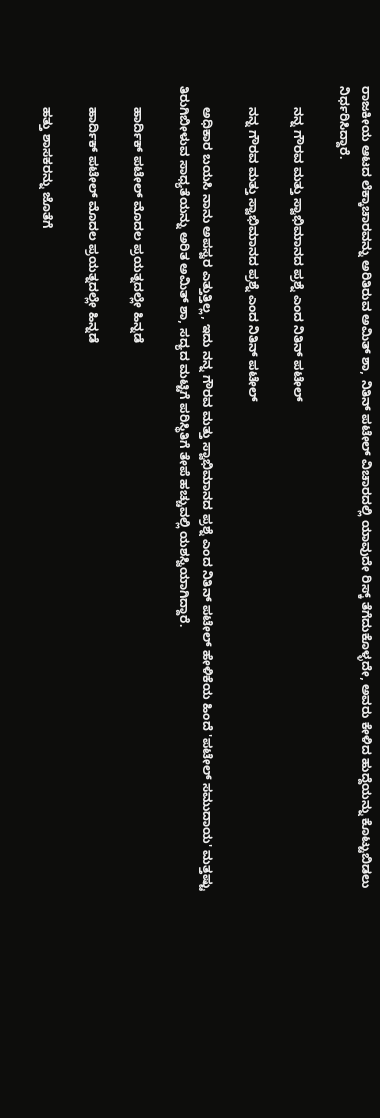ರಾಜಕೀಯ ಆಟದ ಲೆಕ್ಕಾಚಾರವನ್ನು ಅರಿತಿರುವ ಅಮಿತ್ ಶಾ, ನಿತಿನ್ ಪಟೇಲ್ ವಿಚಾರದಲ್ಲಿ ಯಾವುದೇ ರಿಸ್ಕ್ ತೆಗೆದುಕೊಳ್ಳದೇ, ಅವರು ಕೇಳಿದ ಹುದ್ದೆಯನ್ನು ಕೊಟ್ಟುಬಿಡಲು ನಿರ್ಧರಿಸಿದ್ದಾರೆ.

      ನನ್ನ ಗೌರವ ಮತ್ತು ಸ್ವಾಭಿಮಾನದ ಪ್ರಶ್ನೆ ಎಂದ ನಿತಿನ್ ಪಟೇಲ್

      ನನ್ನ ಗೌರವ ಮತ್ತು ಸ್ವಾಭಿಮಾನದ ಪ್ರಶ್ನೆ ಎಂದ ನಿತಿನ್ ಪಟೇಲ್

      ಅಧಿಕಾರ ಬಯಸಿ ನಾನು ಅಪಸ್ವರ ಎತ್ತುತ್ತಿಲ್ಲ, ಇದು ನನ್ನ ಗೌರವ ಮತ್ತು ಸ್ವಾಭಿಮಾನದ ಪ್ರಶ್ನೆ ಎಂದ ನಿತಿನ್ ಪಟೇಲ್ ಹೇಳಿಕೆಯ ಹಿಂದೆ 'ಪಟೇಲ್ ಸಮುದಾಯ' ಮತ್ತಷ್ಟು ತಿರುಗಿಬೀಳುವ ಸಾಧ್ಯತೆಯನ್ನು ಅರಿತ ಅಮಿತ್ ಶಾ, ಸದ್ಯದ ಮಟ್ಟಿಗೆ ಪರಿಸ್ಥಿತಿಗೆ ತೇಪೆ ಹಚ್ಚುವಲ್ಲಿ ಯಶಸ್ವಿಯಾಗಿದ್ದಾರೆ.

      ಹಾರ್ದಿಕ್ ಪಟೇಲ್ ಮೊದಲ ಪ್ರಯತ್ನದಲ್ಲೇ ಹಿನ್ನಡೆ

      ಹಾರ್ದಿಕ್ ಪಟೇಲ್ ಮೊದಲ ಪ್ರಯತ್ನದಲ್ಲೇ ಹಿನ್ನಡೆ

      ಹತ್ತು ಶಾಸಕರನ್ನು ಜೊತೆಗೆ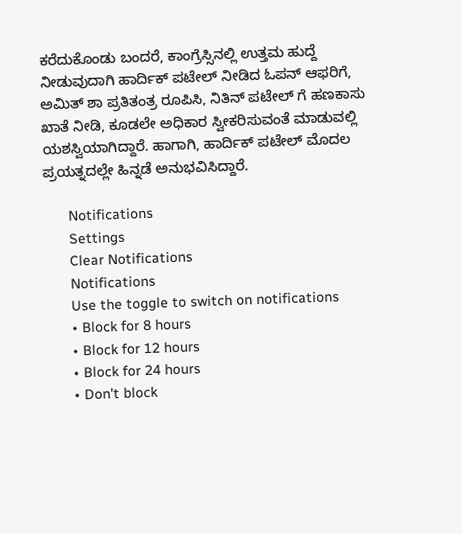ಕರೆದುಕೊಂಡು ಬಂದರೆ, ಕಾಂಗ್ರೆಸ್ಸಿನಲ್ಲಿ ಉತ್ತಮ ಹುದ್ದೆ ನೀಡುವುದಾಗಿ ಹಾರ್ದಿಕ್ ಪಟೇಲ್ ನೀಡಿದ ಓಪನ್ ಆಫರಿಗೆ, ಅಮಿತ್ ಶಾ ಪ್ರತಿತಂತ್ರ ರೂಪಿಸಿ, ನಿತಿನ್ ಪಟೇಲ್ ಗೆ ಹಣಕಾಸು ಖಾತೆ ನೀಡಿ, ಕೂಡಲೇ ಅಧಿಕಾರ ಸ್ವೀಕರಿಸುವಂತೆ ಮಾಡುವಲ್ಲಿ ಯಶಸ್ವಿಯಾಗಿದ್ದಾರೆ. ಹಾಗಾಗಿ, ಹಾರ್ದಿಕ್ ಪಟೇಲ್ ಮೊದಲ ಪ್ರಯತ್ನದಲ್ಲೇ ಹಿನ್ನಡೆ ಅನುಭವಿಸಿದ್ದಾರೆ.

      Notifications
      Settings
      Clear Notifications
      Notifications
      Use the toggle to switch on notifications
      • Block for 8 hours
      • Block for 12 hours
      • Block for 24 hours
      • Don't block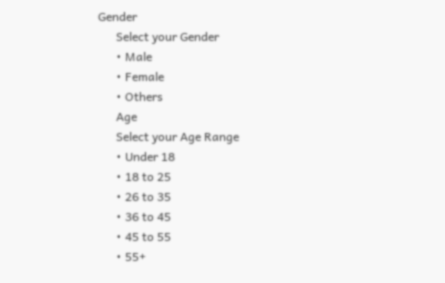Gender
      Select your Gender
      • Male
      • Female
      • Others
      Age
      Select your Age Range
      • Under 18
      • 18 to 25
      • 26 to 35
      • 36 to 45
      • 45 to 55
      • 55+